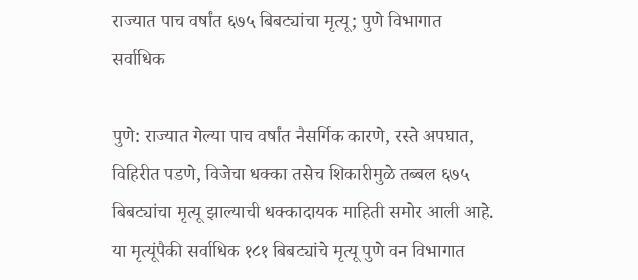राज्यात पाच वर्षांत ६७५ बिबट्यांचा मृत्यू; पुणे विभागात सर्वाधिक

पुणे: राज्यात गेल्या पाच वर्षांत नैसर्गिक कारणे, रस्ते अपघात, विहिरीत पडणे, विजेचा धक्का तसेच शिकारीमुळे तब्बल ६७५ बिबट्यांचा मृत्यू झाल्याची धक्कादायक माहिती समोर आली आहे. या मृत्यूंपैकी सर्वाधिक १८१ बिबट्यांचे मृत्यू पुणे वन विभागात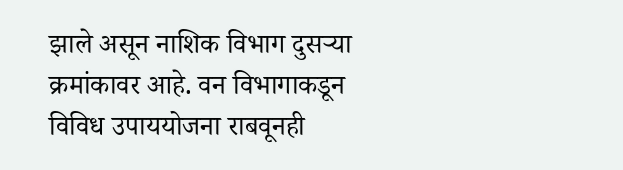झाले असून नाशिक विभाग दुसऱ्या क्रमांकावर आहे. वन विभागाकडून विविध उपाययोजना राबवूनही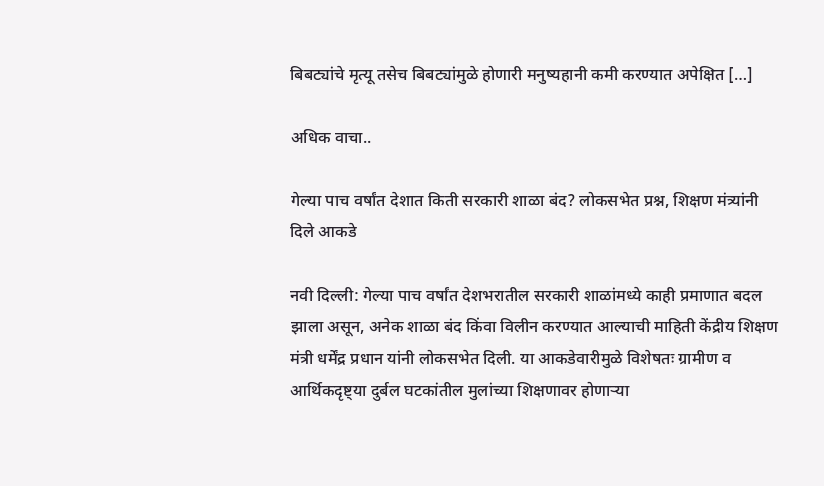बिबट्यांचे मृत्यू तसेच बिबट्यांमुळे होणारी मनुष्यहानी कमी करण्यात अपेक्षित […]

अधिक वाचा..

गेल्या पाच वर्षांत देशात किती सरकारी शाळा बंद? लोकसभेत प्रश्न, शिक्षण मंत्र्यांनी दिले आकडे

नवी दिल्ली: गेल्या पाच वर्षांत देशभरातील सरकारी शाळांमध्ये काही प्रमाणात बदल झाला असून, अनेक शाळा बंद किंवा विलीन करण्यात आल्याची माहिती केंद्रीय शिक्षण मंत्री धर्मेंद्र प्रधान यांनी लोकसभेत दिली. या आकडेवारीमुळे विशेषतः ग्रामीण व आर्थिकदृष्ट्या दुर्बल घटकांतील मुलांच्या शिक्षणावर होणाऱ्या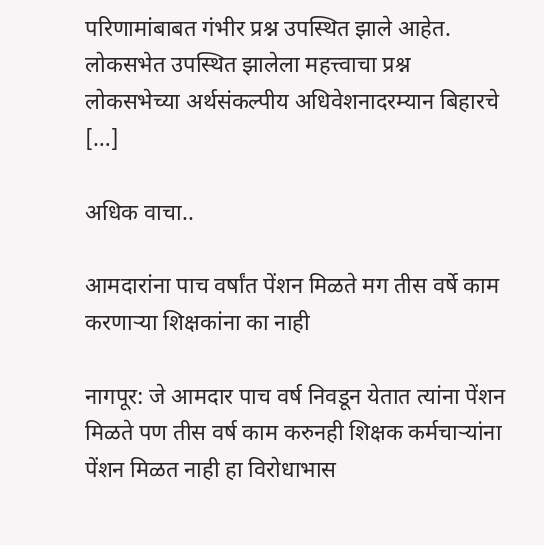परिणामांबाबत गंभीर प्रश्न उपस्थित झाले आहेत. लोकसभेत उपस्थित झालेला महत्त्वाचा प्रश्न लोकसभेच्या अर्थसंकल्पीय अधिवेशनादरम्यान बिहारचे […]

अधिक वाचा..

आमदारांना पाच वर्षांत पेंशन मिळते मग तीस वर्षे काम करणाऱ्या शिक्षकांना का नाही

नागपूर: जे आमदार पाच वर्ष निवडून येतात त्यांना पेंशन मिळते पण तीस वर्ष काम करुनही शिक्षक कर्मचाऱ्यांना पेंशन मिळत नाही हा विरोधाभास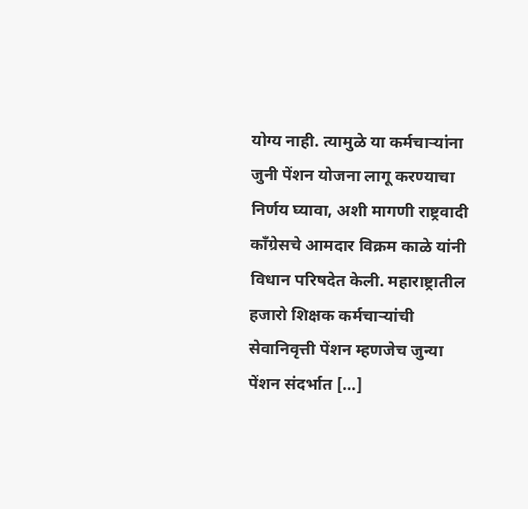योग्य नाही. त्यामुळे या कर्मचाऱ्यांना जुनी पेंशन योजना लागू करण्याचा निर्णय घ्यावा, अशी मागणी राष्ट्रवादी काँग्रेसचे आमदार विक्रम काळे यांनी विधान परिषदेत केली. महाराष्ट्रातील हजारो शिक्षक कर्मचाऱ्यांची सेवानिवृत्ती पेंशन म्हणजेच जुन्या पेंशन संदर्भात […]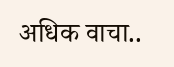अधिक वाचा..